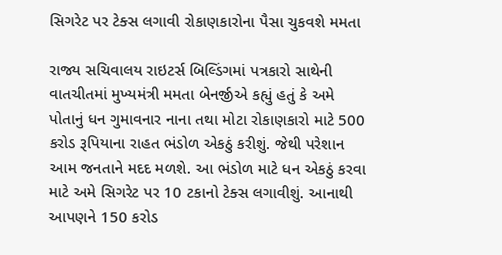સિગરેટ પર ટેક્સ લગાવી રોકાણકારોના પૈસા ચુકવશે મમતા

રાજ્ય સચિવાલય રાઇટર્સ બિલ્ડિંગમાં પત્રકારો સાથેની વાતચીતમાં મુખ્યમંત્રી મમતા બેનર્જીએ કહ્યું હતું કે અમે પોતાનું ધન ગુમાવનાર નાના તથા મોટા રોકાણકારો માટે 500 કરોડ રૂપિયાના રાહત ભંડોળ એકઠું કરીશું. જેથી પરેશાન આમ જનતાને મદદ મળશે. આ ભંડોળ માટે ધન એકઠું કરવા માટે અમે સિગરેટ પર 10 ટકાનો ટેક્સ લગાવીશું. આનાથી આપણને 150 કરોડ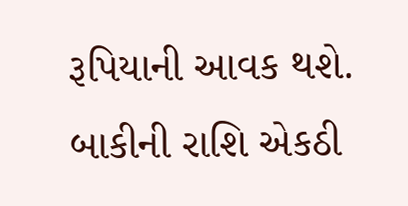રૂપિયાની આવક થશે. બાકીની રાશિ એકઠી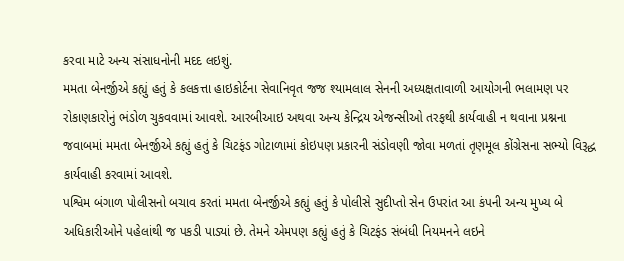કરવા માટે અન્ય સંસાધનોની મદદ લઇશું.
મમતા બેનર્જીએ કહ્યું હતું કે કલકત્તા હાઇકોર્ટના સેવાનિવૃત જજ શ્યામલાલ સેનની અધ્યક્ષતાવાળી આયોગની ભલામણ પર રોકાણકારોનું ભંડોળ ચુકવવામાં આવશે. આરબીઆઇ અથવા અન્ય કેન્દ્રિય એજન્સીઓ તરફથી કાર્યવાહી ન થવાના પ્રશ્નના જવાબમાં મમતા બેનર્જીએ કહ્યું હતું કે ચિટફંડ ગોટાળામાં કોઇપણ પ્રકારની સંડોવણી જોવા મળતાં તૃણમૂલ કોંગ્રેસના સભ્યો વિરૂદ્ધ કાર્યવાહી કરવામાં આવશે.
પશ્વિમ બંગાળ પોલીસનો બચાવ કરતાં મમતા બેનર્જીએ કહ્યું હતું કે પોલીસે સુદીપ્તો સેન ઉપરાંત આ કંપની અન્ય મુખ્ય બે અધિકારીઓને પહેલાંથી જ પકડી પાડ્યાં છે. તેમને એમપણ કહ્યું હતું કે ચિટફંડ સંબંધી નિયમનને લઇને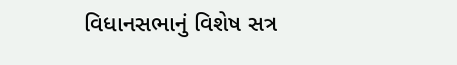વિધાનસભાનું વિશેષ સત્ર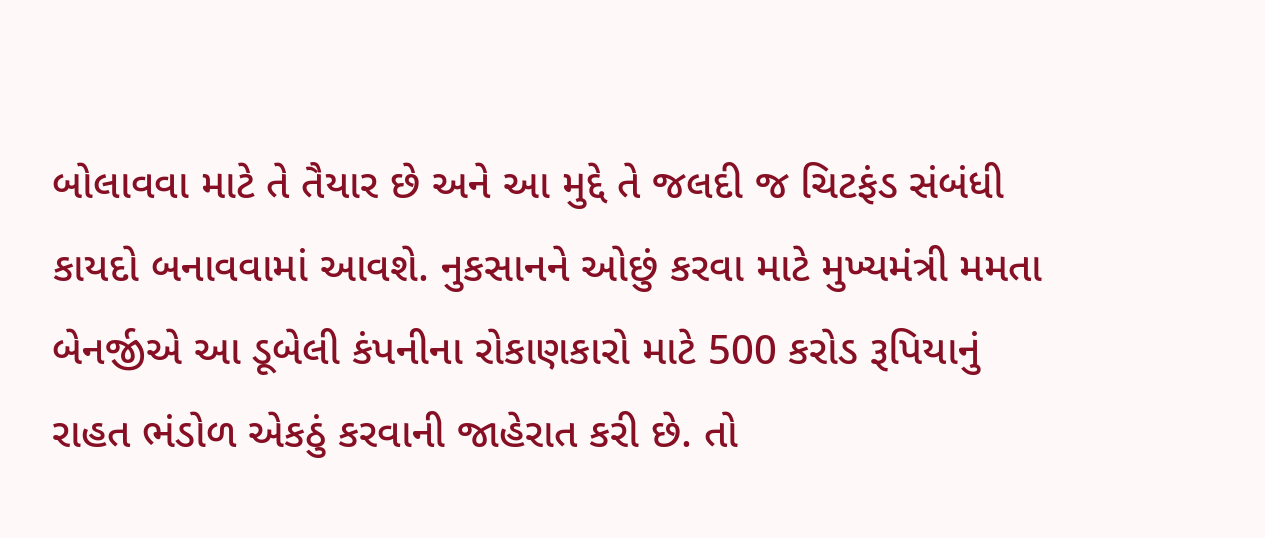બોલાવવા માટે તે તૈયાર છે અને આ મુદ્દે તે જલદી જ ચિટફંડ સંબંધી કાયદો બનાવવામાં આવશે. નુકસાનને ઓછું કરવા માટે મુખ્યમંત્રી મમતા બેનર્જીએ આ ડૂબેલી કંપનીના રોકાણકારો માટે 500 કરોડ રૂપિયાનું રાહત ભંડોળ એકઠું કરવાની જાહેરાત કરી છે. તો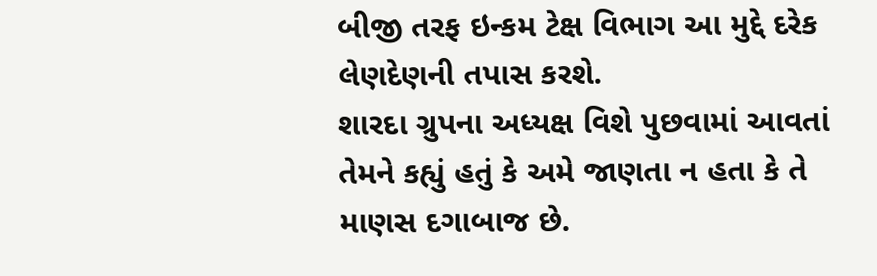બીજી તરફ ઇન્કમ ટેક્ષ વિભાગ આ મુદ્દે દરેક લેણદેણની તપાસ કરશે.
શારદા ગ્રુપના અધ્યક્ષ વિશે પુછવામાં આવતાં તેમને કહ્યું હતું કે અમે જાણતા ન હતા કે તે માણસ દગાબાજ છે.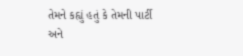તેમને કહ્યું હતું કે તેમની પાર્ટી અને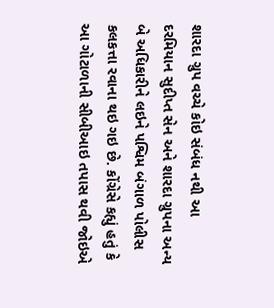શારદા ગ્રુપ વચ્ચે કોઇ સંબંધ નથી આ દરમિયાન સુદીપ્ત સેન અને શારદા ગ્રુપના અન્ય બે અધિકારીને લઇને પશ્વિમ બંગાળ પોલીસ કલકત્તા રવાના થઇ ગઇ છે. કોંગ્રેસે કહ્યું હતું કે આ ગોટાળાની સીબીઆઇ તપાસ થવી જોઇએ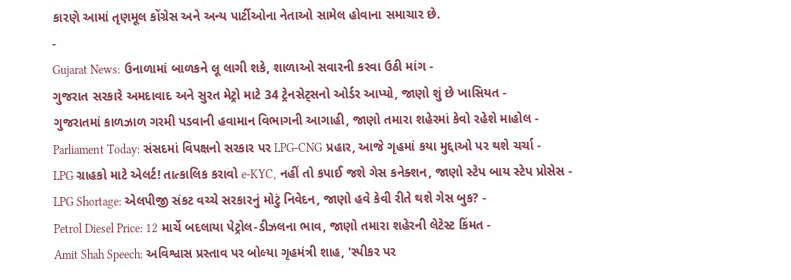કારણે આમાં તૃણમૂલ કોંગ્રેસ અને અન્ય પાર્ટીઓના નેતાઓ સામેલ હોવાના સમાચાર છે.
-
Gujarat News: ઉનાળામાં બાળકને લૂ લાગી શકે, શાળાઓ સવારની કરવા ઉઠી માંગ -
ગુજરાત સરકારે અમદાવાદ અને સુરત મેટ્રો માટે 34 ટ્રેનસેટ્સનો ઓર્ડર આપ્યો, જાણો શું છે ખાસિયત -
ગુજરાતમાં કાળઝાળ ગરમી પડવાની હવામાન વિભાગની આગાહી, જાણો તમારા શહેરમાં કેવો રહેશે માહોલ -
Parliament Today: સંસદમાં વિપક્ષનો સરકાર પર LPG-CNG પ્રહાર, આજે ગૃહમાં કયા મુદ્દાઓ પર થશે ચર્ચા -
LPG ગ્રાહકો માટે એલર્ટ! તાત્કાલિક કરાવો e-KYC, નહીં તો કપાઈ જશે ગેસ કનેક્શન, જાણો સ્ટેપ બાય સ્ટેપ પ્રોસેસ -
LPG Shortage: એલપીજી સંકટ વચ્ચે સરકારનું મોટું નિવેદન, જાણો હવે કેવી રીતે થશે ગેસ બુક? -
Petrol Diesel Price: 12 માર્ચે બદલાયા પેટ્રોલ-ડીઝલના ભાવ, જાણો તમારા શહેરની લેટેસ્ટ કિંમત -
Amit Shah Speech: અવિશ્વાસ પ્રસ્તાવ પર બોલ્યા ગૃહમંત્રી શાહ, 'સ્પીકર પર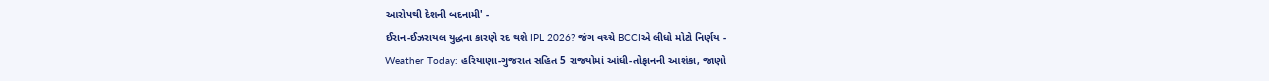આરોપથી દેશની બદનામી' -
ઈરાન-ઈઝરાયલ યુદ્ધના કારણે રદ થશે IPL 2026? જંગ વચ્ચે BCCIએ લીધો મોટો નિર્ણય -
Weather Today: હરિયાણા-ગુજરાત સહિત 5 રાજ્યોમાં આંધી-તોફાનની આશંકા, જાણો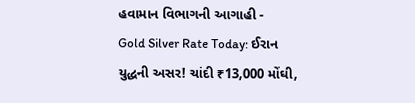હવામાન વિભાગની આગાહી -
Gold Silver Rate Today: ઈરાન યુદ્ધની અસર! ચાંદી ₹13,000 મોંઘી,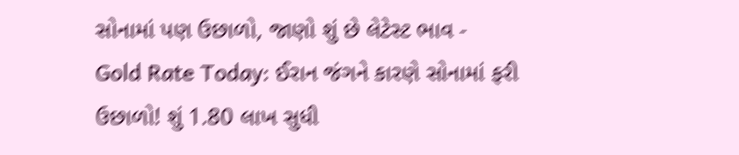સોનામાં પણ ઉછાળો, જાણો શું છે લેટેસ્ટ ભાવ -
Gold Rate Today: ઈરાન જંગને કારણે સોનામાં ફરી ઉછાળો! શું 1.80 લાખ સુધી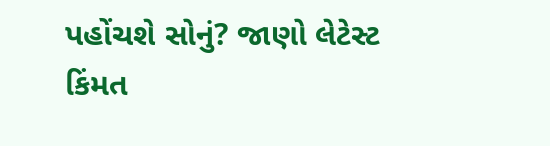પહોંચશે સોનું? જાણો લેટેસ્ટ કિંમત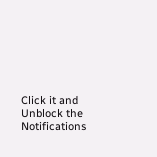Click it and Unblock the Notifications